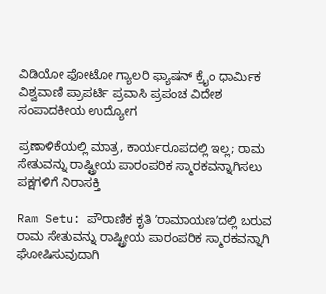ವಿಡಿಯೋ ಫೋಟೋ ಗ್ಯಾಲರಿ ಫ್ಯಾಷನ್ ಕ್ರೈಂ ಧಾರ್ಮಿಕ ವಿಶ್ವವಾಣಿ ಪ್ರಾಪರ್ಟಿ ಪ್ರವಾಸಿ ಪ್ರಪಂಚ ವಿದೇಶ ಸಂಪಾದಕೀಯ ಉದ್ಯೋಗ

ಪ್ರಣಾಳಿಕೆಯಲ್ಲಿ ಮಾತ್ರ, ಕಾರ್ಯರೂಪದಲ್ಲಿ ಇಲ್ಲ; ರಾಮ ಸೇತುವನ್ನು ರಾಷ್ಟ್ರೀಯ ಪಾರಂಪರಿಕ ಸ್ಮಾರಕವನ್ನಾಗಿಸಲು ಪಕ್ಷಗಳಿಗೆ ನಿರಾಸಕ್ತಿ

Ram Setu: ಪೌರಾಣಿಕ ಕೃತಿ ʼರಾಮಾಯಣʼದಲ್ಲಿ ಬರುವ ರಾಮ ಸೇತುವನ್ನು ರಾಷ್ಟ್ರೀಯ ಪಾರಂಪರಿಕ ಸ್ಮಾರಕವನ್ನಾಗಿ ಘೋಷಿಸುವುದಾಗಿ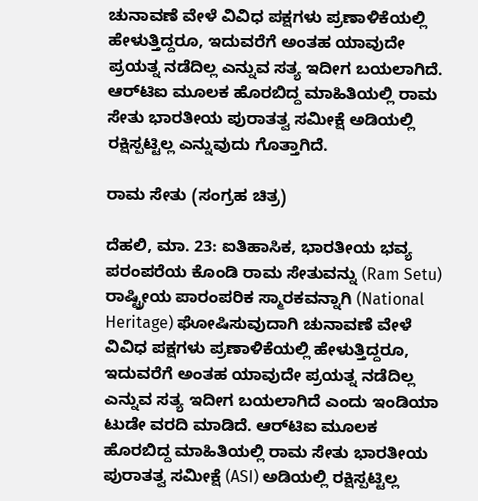ಚುನಾವಣೆ ವೇಳೆ ವಿವಿಧ ಪಕ್ಷಗಳು ಪ್ರಣಾಳಿಕೆಯಲ್ಲಿ ಹೇಳುತ್ತಿದ್ದರೂ, ಇದುವರೆಗೆ ಅಂತಹ ಯಾವುದೇ ಪ್ರಯತ್ನ ನಡೆದಿಲ್ಲ ಎನ್ನುವ ಸತ್ಯ ಇದೀಗ ಬಯಲಾಗಿದೆ. ಆರ್‌ಟಿಐ ಮೂಲಕ ಹೊರಬಿದ್ದ ಮಾಹಿತಿಯಲ್ಲಿ ರಾಮ ಸೇತು ಭಾರತೀಯ ಪುರಾತತ್ವ ಸಮೀಕ್ಷೆ ಅಡಿಯಲ್ಲಿ ರಕ್ಷಿಸ್ಪಟ್ಟಿಲ್ಲ ಎನ್ನುವುದು ಗೊತ್ತಾಗಿದೆ.

ರಾಮ ಸೇತು (ಸಂಗ್ರಹ ಚಿತ್ರ)

ದೆಹಲಿ, ಮಾ. 23: ಐತಿಹಾಸಿಕ, ಭಾರತೀಯ ಭವ್ಯ ಪರಂಪರೆಯ ಕೊಂಡಿ ರಾಮ ಸೇತುವನ್ನು (Ram Setu) ರಾಷ್ಟ್ರೀಯ ಪಾರಂಪರಿಕ ಸ್ಮಾರಕವನ್ನಾಗಿ (National Heritage) ಘೋಷಿಸುವುದಾಗಿ ಚುನಾವಣೆ ವೇಳೆ ವಿವಿಧ ಪಕ್ಷಗಳು ಪ್ರಣಾಳಿಕೆಯಲ್ಲಿ ಹೇಳುತ್ತಿದ್ದರೂ, ಇದುವರೆಗೆ ಅಂತಹ ಯಾವುದೇ ಪ್ರಯತ್ನ ನಡೆದಿಲ್ಲ ಎನ್ನುವ ಸತ್ಯ ಇದೀಗ ಬಯಲಾಗಿದೆ ಎಂದು ಇಂಡಿಯಾ ಟುಡೇ ವರದಿ ಮಾಡಿದೆ. ಆರ್‌ಟಿಐ ಮೂಲಕ ಹೊರಬಿದ್ದ ಮಾಹಿತಿಯಲ್ಲಿ ರಾಮ ಸೇತು ಭಾರತೀಯ ಪುರಾತತ್ವ ಸಮೀಕ್ಷೆ (ASI) ಅಡಿಯಲ್ಲಿ ರಕ್ಷಿಸ್ಪಟ್ಟಿಲ್ಲ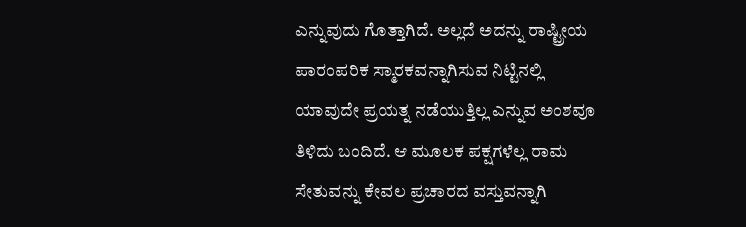ಎನ್ನುವುದು ಗೊತ್ತಾಗಿದೆ. ಅಲ್ಲದೆ ಅದನ್ನು ರಾಷ್ಟ್ರೀಯ ಪಾರಂಪರಿಕ ಸ್ಮಾರಕವನ್ನಾಗಿಸುವ ನಿಟ್ಟಿನಲ್ಲಿ ಯಾವುದೇ ಪ್ರಯತ್ನ ನಡೆಯುತ್ತಿಲ್ಲ ಎನ್ನುವ ಅಂಶವೂ ತಿಳಿದು ಬಂದಿದೆ. ಆ ಮೂಲಕ ಪಕ್ಷಗಳೆಲ್ಲ ರಾಮ ಸೇತುವನ್ನು ಕೇವಲ ಪ್ರಚಾರದ ವಸ್ತುವನ್ನಾಗಿ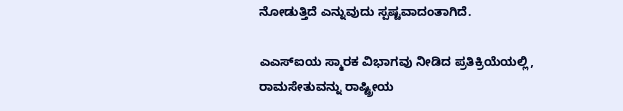ನೋಡುತ್ತಿದೆ ಎನ್ನುವುದು ಸ್ಪಷ್ಟವಾದಂತಾಗಿದೆ.

ಎಎಸ್‌ಐಯ ಸ್ಮಾರಕ ವಿಭಾಗವು ನೀಡಿದ ಪ್ರತಿಕ್ರಿಯೆಯಲ್ಲಿ, ರಾಮಸೇತುವನ್ನು ರಾಷ್ಟ್ರೀಯ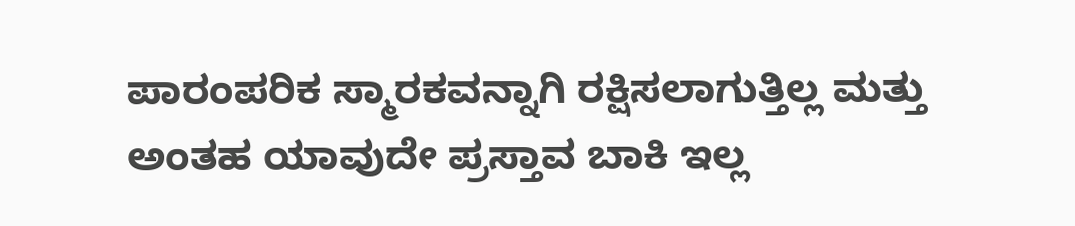ಪಾರಂಪರಿಕ ಸ್ಮಾರಕವನ್ನಾಗಿ ರಕ್ಷಿಸಲಾಗುತ್ತಿಲ್ಲ ಮತ್ತು ಅಂತಹ ಯಾವುದೇ ಪ್ರಸ್ತಾವ ಬಾಕಿ ಇಲ್ಲ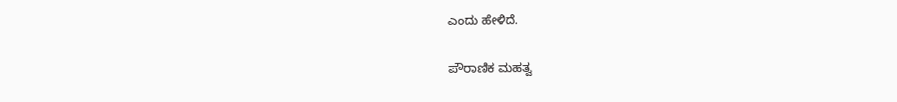ಎಂದು ಹೇಳಿದೆ.

ಪೌರಾಣಿಕ ಮಹತ್ವ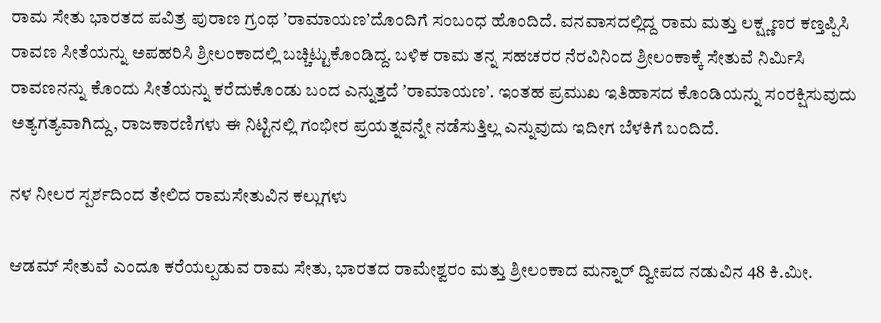ರಾಮ ಸೇತು ಭಾರತದ ಪವಿತ್ರ ಪುರಾಣ ಗ್ರಂಥ ʼರಾಮಾಯಣʼದೊಂದಿಗೆ ಸಂಬಂಧ ಹೊಂದಿದೆ. ವನವಾಸದಲ್ಲಿದ್ದ ರಾಮ ಮತ್ತು ಲಕ್ಷ್ಣಣರ ಕಣ್ತಪ್ಪಿಸಿ ರಾವಣ ಸೀತೆಯನ್ನು ಅಪಹರಿಸಿ ಶ್ರೀಲಂಕಾದಲ್ಲಿ ಬಚ್ಚಿಟ್ಟುಕೊಂಡಿದ್ದ. ಬಳಿಕ ರಾಮ ತನ್ನ ಸಹಚರರ ನೆರವಿನಿಂದ ಶ್ರೀಲಂಕಾಕ್ಕೆ ಸೇತುವೆ ನಿರ್ಮಿಸಿ ರಾವಣನನ್ನು ಕೊಂದು ಸೀತೆಯನ್ನು ಕರೆದುಕೊಂಡು ಬಂದ ಎನ್ನುತ್ತದೆ ʼರಾಮಾಯಣʼ. ಇಂತಹ ಪ್ರಮುಖ ಇತಿಹಾಸದ ಕೊಂಡಿಯನ್ನು ಸಂರಕ್ಷಿಸುವುದು ಅತ್ಯಗತ್ಯವಾಗಿದ್ದು, ರಾಜಕಾರಣಿಗಳು ಈ ನಿಟ್ಟಿನಲ್ಲಿ ಗಂಭೀರ ಪ್ರಯತ್ನವನ್ನೇ ನಡೆಸುತ್ತಿಲ್ಲ ಎನ್ನುವುದು ಇದೀಗ ಬೆಳಕಿಗೆ ಬಂದಿದೆ.

ನಳ ನೀಲರ ಸ್ಪರ್ಶದಿಂದ ತೇಲಿದ ರಾಮಸೇತುವಿನ ಕಲ್ಲುಗಳು

ಆಡಮ್ ಸೇತುವೆ ಎಂದೂ ಕರೆಯಲ್ಪಡುವ ರಾಮ ಸೇತು, ಭಾರತದ ರಾಮೇಶ್ವರಂ ಮತ್ತು ಶ್ರೀಲಂಕಾದ ಮನ್ನಾರ್ ದ್ವೀಪದ ನಡುವಿನ 48 ಕಿ.ಮೀ.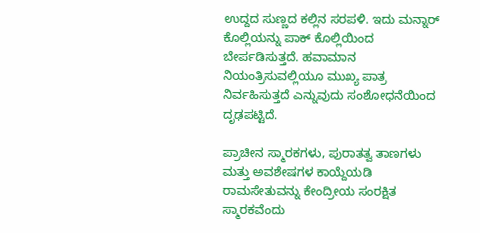ಉದ್ದದ ಸುಣ್ಣದ ಕಲ್ಲಿನ ಸರಪಳಿ. ಇದು ಮನ್ನಾರ್ ಕೊಲ್ಲಿಯನ್ನು ಪಾಕ್ ಕೊಲ್ಲಿಯಿಂದ ಬೇರ್ಪಡಿಸುತ್ತದೆ. ಹವಾಮಾನ ನಿಯಂತ್ರಿಸುವಲ್ಲಿಯೂ ಮುಖ್ಯ ಪಾತ್ರ ನಿರ್ವಹಿಸುತ್ತದೆ ಎನ್ನುವುದು ಸಂಶೋಧನೆಯಿಂದ ದೃಢಪಟ್ಟಿದೆ.

ಪ್ರಾಚೀನ ಸ್ಮಾರಕಗಳು, ಪುರಾತತ್ವ ತಾಣಗಳು ಮತ್ತು ಅವಶೇಷಗಳ ಕಾಯ್ದೆಯಡಿ ರಾಮಸೇತುವನ್ನು ಕೇಂದ್ರೀಯ ಸಂರಕ್ಷಿತ ಸ್ಮಾರಕವೆಂದು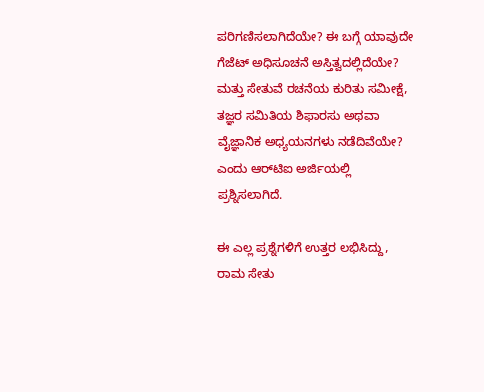ಪರಿಗಣಿಸಲಾಗಿದೆಯೇ? ಈ ಬಗ್ಗೆ ಯಾವುದೇ ಗೆಜೆಟ್ ಅಧಿಸೂಚನೆ ಅಸ್ತಿತ್ವದಲ್ಲಿದೆಯೇ? ಮತ್ತು ಸೇತುವೆ ರಚನೆಯ ಕುರಿತು ಸಮೀಕ್ಷೆ, ತಜ್ಞರ ಸಮಿತಿಯ ಶಿಫಾರಸು ಅಥವಾ ವೈಜ್ಞಾನಿಕ ಅಧ್ಯಯನಗಳು ನಡೆದಿವೆಯೇ? ಎಂದು ಆರ್‌ಟಿಐ ಅರ್ಜಿಯಲ್ಲಿ ಪ್ರಶ್ನಿಸಲಾಗಿದೆ.

ಈ ಎಲ್ಲ ಪ್ರಶ್ನೆಗಳಿಗೆ ಉತ್ತರ ಲಭಿಸಿದ್ದು, ರಾಮ ಸೇತು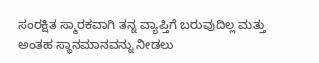ಸಂರಕ್ಷಿತ ಸ್ಮಾರಕವಾಗಿ ತನ್ನ ವ್ಯಾಪ್ತಿಗೆ ಬರುವುದಿಲ್ಲ ಮತ್ತು ಅಂತಹ ಸ್ಥಾನಮಾನವನ್ನು ನೀಡಲು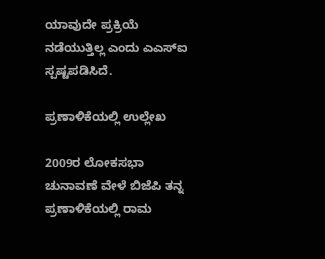ಯಾವುದೇ ಪ್ರಕ್ರಿಯೆ ನಡೆಯುತ್ತಿಲ್ಲ ಎಂದು ಎಎಸ್‌ಐ ಸ್ಪಷ್ಟಪಡಿಸಿದೆ.

ಪ್ರಣಾಳಿಕೆಯಲ್ಲಿ ಉಲ್ಲೇಖ

2009ರ ಲೋಕಸಭಾ ಚುನಾವಣೆ ವೇಳೆ ಬಿಜೆಪಿ ತನ್ನ ಪ್ರಣಾಳಿಕೆಯಲ್ಲಿ ರಾಮ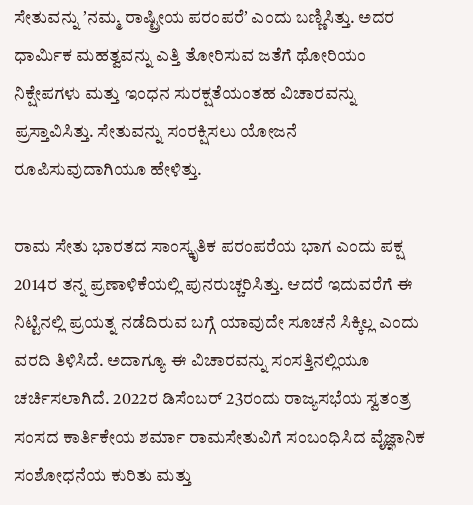ಸೇತುವನ್ನು ʼನಮ್ಮ ರಾಷ್ಟ್ರೀಯ ಪರಂಪರೆʼ ಎಂದು ಬಣ್ಣಿಸಿತ್ತು. ಅದರ ಧಾರ್ಮಿಕ ಮಹತ್ವವನ್ನು ಎತ್ತಿ ತೋರಿಸುವ ಜತೆಗೆ ಥೋರಿಯಂ ನಿಕ್ಷೇಪಗಳು ಮತ್ತು ಇಂಧನ ಸುರಕ್ಷತೆಯಂತಹ ವಿಚಾರವನ್ನು ಪ್ರಸ್ತಾವಿಸಿತ್ತು. ಸೇತುವನ್ನು ಸಂರಕ್ಷಿಸಲು ಯೋಜನೆ ರೂಪಿಸುವುದಾಗಿಯೂ ಹೇಳಿತ್ತು.

ರಾಮ ಸೇತು ಭಾರತದ ಸಾಂಸ್ಕೃತಿಕ ಪರಂಪರೆಯ ಭಾಗ ಎಂದು ಪಕ್ಷ 2014ರ ತನ್ನ ಪ್ರಣಾಳಿಕೆಯಲ್ಲಿ ಪುನರುಚ್ಚರಿಸಿತ್ತು. ಆದರೆ ಇದುವರೆಗೆ ಈ ನಿಟ್ಟಿನಲ್ಲಿ ಪ್ರಯತ್ನ ನಡೆದಿರುವ ಬಗ್ಗೆ ಯಾವುದೇ ಸೂಚನೆ ಸಿಕ್ಕಿಲ್ಲ ಎಂದು ವರದಿ ತಿಳಿಸಿದೆ. ಅದಾಗ್ಯೂ ಈ ವಿಚಾರವನ್ನು ಸಂಸತ್ತಿನಲ್ಲಿಯೂ ಚರ್ಚಿಸಲಾಗಿದೆ. 2022ರ ಡಿಸೆಂಬರ್ 23ರಂದು ರಾಜ್ಯಸಭೆಯ ಸ್ವತಂತ್ರ ಸಂಸದ ಕಾರ್ತಿಕೇಯ ಶರ್ಮಾ ರಾಮಸೇತುವಿಗೆ ಸಂಬಂಧಿಸಿದ ವೈಜ್ಞಾನಿಕ ಸಂಶೋಧನೆಯ ಕುರಿತು ಮತ್ತು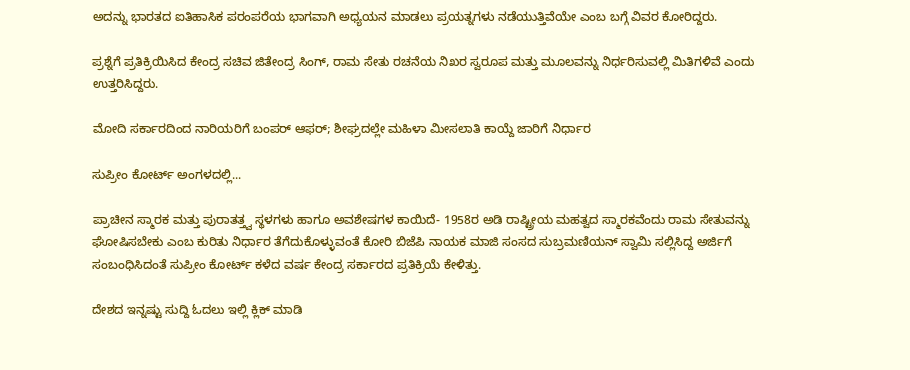ಅದನ್ನು ಭಾರತದ ಐತಿಹಾಸಿಕ ಪರಂಪರೆಯ ಭಾಗವಾಗಿ ಅಧ್ಯಯನ ಮಾಡಲು ಪ್ರಯತ್ನಗಳು ನಡೆಯುತ್ತಿವೆಯೇ ಎಂಬ ಬಗ್ಗೆ ವಿವರ ಕೋರಿದ್ದರು.

ಪ್ರಶ್ನೆಗೆ ಪ್ರತಿಕ್ರಿಯಿಸಿದ ಕೇಂದ್ರ ಸಚಿವ ಜಿತೇಂದ್ರ ಸಿಂಗ್, ರಾಮ ಸೇತು ರಚನೆಯ ನಿಖರ ಸ್ವರೂಪ ಮತ್ತು ಮೂಲವನ್ನು ನಿರ್ಧರಿಸುವಲ್ಲಿ ಮಿತಿಗಳಿವೆ ಎಂದು ಉತ್ತರಿಸಿದ್ದರು.

ಮೋದಿ ಸರ್ಕಾರದಿಂದ ನಾರಿಯರಿಗೆ ಬಂಪರ್‌ ಆಫರ್‌; ಶೀಘ್ರದಲ್ಲೇ ಮಹಿಳಾ ಮೀಸಲಾತಿ ಕಾಯ್ದೆ ಜಾರಿಗೆ ನಿರ್ಧಾರ

ಸುಪ್ರೀಂ ಕೋರ್ಟ್‌ ಅಂಗಳದಲ್ಲಿ...

ಪ್ರಾಚೀನ ಸ್ಮಾರಕ ಮತ್ತು ಪುರಾತತ್ತ್ವ ಸ್ಥಳಗಳು ಹಾಗೂ ಅವಶೇಷಗಳ ಕಾಯಿದೆ- 1958ರ ಅಡಿ ರಾಷ್ಟ್ರೀಯ ಮಹತ್ವದ ಸ್ಮಾರಕವೆಂದು ರಾಮ ಸೇತುವನ್ನು ಘೋಷಿಸಬೇಕು ಎಂಬ ಕುರಿತು ನಿರ್ಧಾರ ತೆಗೆದುಕೊಳ್ಳುವಂತೆ ಕೋರಿ ಬಿಜೆಪಿ ನಾಯಕ ಮಾಜಿ ಸಂಸದ ಸುಬ್ರಮಣಿಯನ್‌ ಸ್ವಾಮಿ ಸಲ್ಲಿಸಿದ್ದ ಅರ್ಜಿಗೆ ಸಂಬಂಧಿಸಿದಂತೆ ಸುಪ್ರೀಂ ಕೋರ್ಟ್ ಕಳೆದ ವರ್ಷ ಕೇಂದ್ರ ಸರ್ಕಾರದ ಪ್ರತಿಕ್ರಿಯೆ ಕೇಳಿತ್ತು.

ದೇಶದ ಇನ್ನಷ್ಟು ಸುದ್ದಿ ಓದಲು ಇಲ್ಲಿ ಕ್ಲಿಕ್‌ ಮಾಡಿ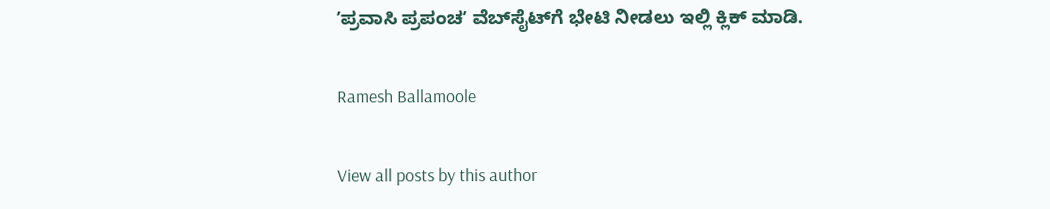ʼಪ್ರವಾಸಿ ಪ್ರಪಂಚʼ ವೆಬ್‌ಸೈಟ್‌ಗೆ ಭೇಟಿ ನೀಡಲು ಇಲ್ಲಿ ಕ್ಲಿಕ್‌ ಮಾಡಿ.

Ramesh Ballamoole

View all posts by this author